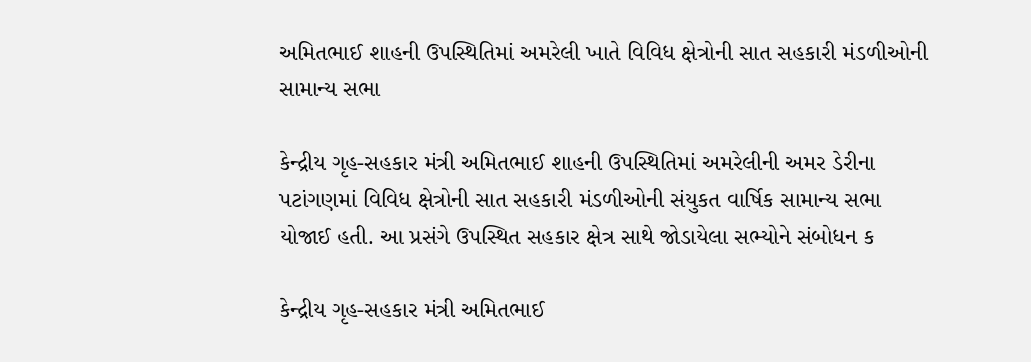અમિતભાઈ શાહની ઉપસ્થિતિમાં અમરેલી ખાતે વિવિધ ક્ષેત્રોની સાત સહકારી મંડળીઓની સામાન્ય સભા

કેન્દ્રીય ગૃહ-સહકાર મંત્રી અમિતભાઈ શાહની ઉપસ્થિતિમાં અમરેલીની અમર ડેરીના પટાંગણમાં વિવિધ ક્ષેત્રોની સાત સહકારી મંડળીઓની સંયુકત વાર્ષિક સામાન્ય સભા યોજાઈ હતી. આ પ્રસંગે ઉપસ્થિત સહકાર ક્ષેત્ર સાથે જોડાયેલા સભ્યોને સંબોધન ક

કેન્દ્રીય ગૃહ-સહકાર મંત્રી અમિતભાઈ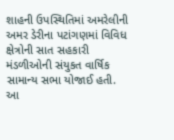શાહની ઉપસ્થિતિમાં અમરેલીની અમર ડેરીના પટાંગણમાં વિવિધ ક્ષેત્રોની સાત સહકારી મંડળીઓની સંયુકત વાર્ષિક સામાન્ય સભા યોજાઈ હતી. આ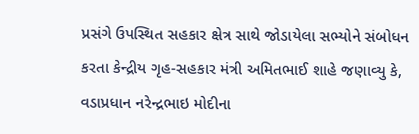પ્રસંગે ઉપસ્થિત સહકાર ક્ષેત્ર સાથે જોડાયેલા સભ્યોને સંબોધન કરતા કેન્દ્રીય ગૃહ-સહકાર મંત્રી અમિતભાઈ શાહે જણાવ્યુ કે, વડાપ્રધાન નરેન્દ્રભાઇ મોદીના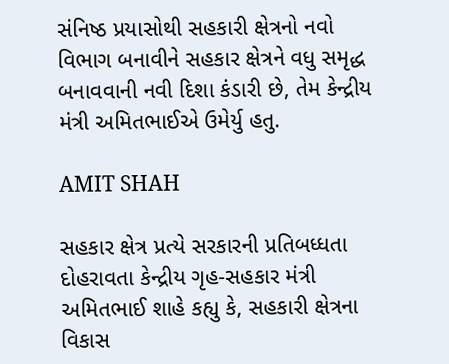સંનિષ્ઠ પ્રયાસોથી સહકારી ક્ષેત્રનો નવો વિભાગ બનાવીને સહકાર ક્ષેત્રને વધુ સમૃદ્ધ બનાવવાની નવી દિશા કંડારી છે, તેમ કેન્દ્રીય મંત્રી અમિતભાઈએ ઉમેર્યુ હતુ.

AMIT SHAH

સહકાર ક્ષેત્ર પ્રત્યે સરકારની પ્રતિબધ્ધતા દોહરાવતા કેન્દ્રીય ગૃહ-સહકાર મંત્રી અમિતભાઈ શાહે કહ્યુ કે, સહકારી ક્ષેત્રના વિકાસ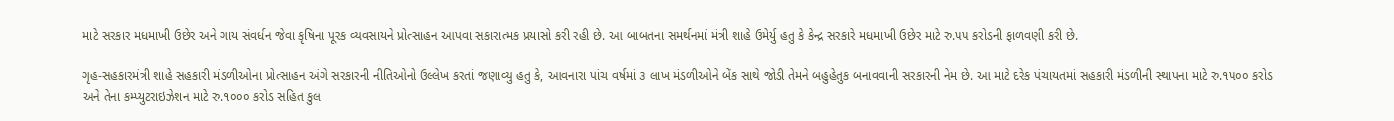માટે સરકાર મધમાખી ઉછેર અને ગાય સંવર્ધન જેવા કૃષિના પૂરક વ્યવસાયને પ્રોત્સાહન આપવા સકારાત્મક પ્રયાસો કરી રહી છે. આ બાબતના સમર્થનમાં મંત્રી શાહે ઉમેર્યુ હતુ કે કેન્દ્ર સરકારે મધમાખી ઉછેર માટે રુ.૫૫ કરોડની ફાળવણી કરી છે.

ગૃહ-સહકારમંત્રી શાહે સહકારી મંડળીઓના પ્રોત્સાહન અંગે સરકારની નીતિઓનો ઉલ્લેખ કરતાં જણાવ્યુ હતુ કે, આવનારા પાંચ વર્ષમાં ૩ લાખ મંડળીઓને બેંક સાથે જોડી તેમને બહુહેતુક બનાવવાની સરકારની નેમ છે. આ માટે દરેક પંચાયતમાં સહકારી મંડળીની સ્થાપના માટે રુ.૧૫૦૦ કરોડ અને તેના કમ્પ્યુટરાઇઝેશન માટે રુ.૧૦૦૦ કરોડ સહિત કુલ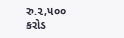રુ.૨,૫૦૦ કરોડ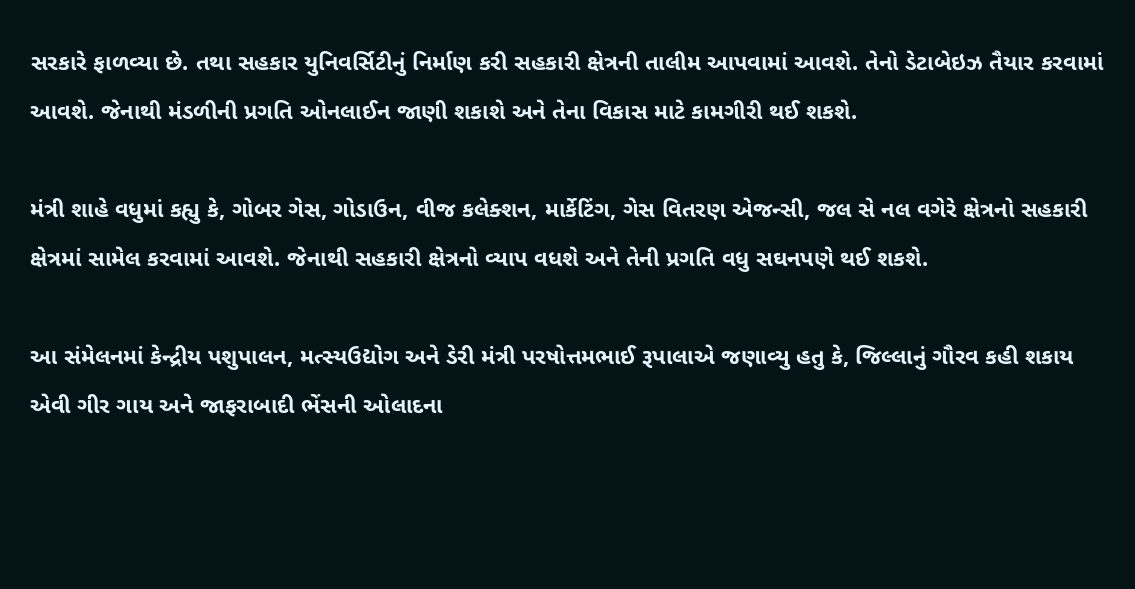સરકારે ફાળવ્યા છે. તથા સહકાર યુનિવર્સિટીનું નિર્માણ કરી સહકારી ક્ષેત્રની તાલીમ આપવામાં આવશે. તેનો ડેટાબેઇઝ તૈયાર કરવામાં આવશે. જેનાથી મંડળીની પ્રગતિ ઓનલાઈન જાણી શકાશે અને તેના વિકાસ માટે કામગીરી થઈ શકશે.

મંત્રી શાહે વધુમાં કહ્યુ કે, ગોબર ગેસ, ગોડાઉન, વીજ કલેક્શન, માર્કેટિંગ, ગેસ વિતરણ એજન્સી, જલ સે નલ વગેરે ક્ષેત્રનો સહકારી ક્ષેત્રમાં સામેલ કરવામાં આવશે. જેનાથી સહકારી ક્ષેત્રનો વ્યાપ વધશે અને તેની પ્રગતિ વધુ સઘનપણે થઈ શકશે.

આ સંમેલનમાં કેન્દ્રીય પશુપાલન, મત્સ્યઉદ્યોગ અને ડેરી મંત્રી પરષોત્તમભાઈ રૂપાલાએ જણાવ્યુ હતુ કે, જિલ્લાનું ગૌરવ કહી શકાય એવી ગીર ગાય અને જાફરાબાદી ભેંસની ઓલાદના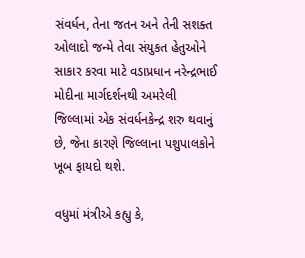સંવર્ધન, તેના જતન અને તેની સશક્ત ઓલાદો જન્મે તેવા સંયુકત હેતુઓને સાકાર કરવા માટે વડાપ્રધાન નરેન્દ્રભાઈ મોદીના માર્ગદર્શનથી અમરેલી જિલ્લામાં એક સંવર્ધનકેન્દ્ર શરુ થવાનું છે, જેના કારણે જિલ્લાના પશુપાલકોને ખૂબ ફાયદો થશે.

વધુમાં મંત્રીએ કહ્યુ કે,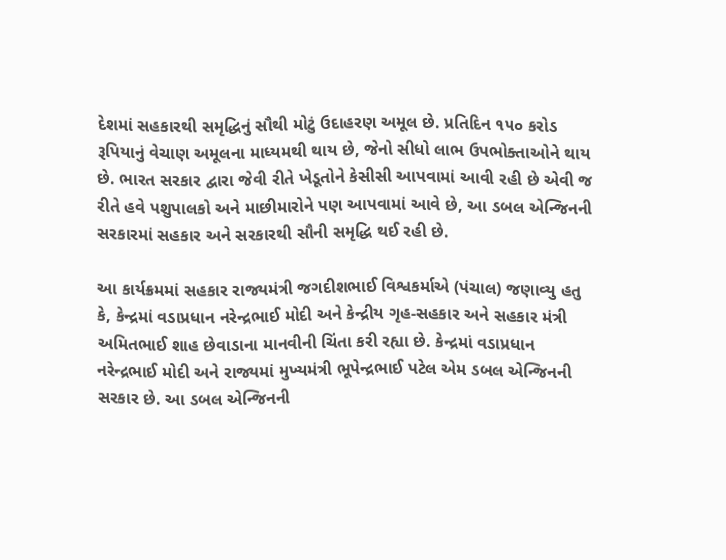દેશમાં સહકારથી સમૃદ્ધિનું સૌથી મોટું ઉદાહરણ અમૂલ છે. પ્રતિદિન ૧૫૦ કરોડ રૂપિયાનું વેચાણ અમૂલના માધ્યમથી થાય છે, જેનો સીધો લાભ ઉપભોક્તાઓને થાય છે. ભારત સરકાર દ્વારા જેવી રીતે ખેડૂતોને કેસીસી આપવામાં આવી રહી છે એવી જ રીતે હવે પશુપાલકો અને માછીમારોને પણ આપવામાં આવે છે, આ ડબલ એન્જિનની સરકારમાં સહકાર અને સરકારથી સૌની સમૃદ્ધિ થઈ રહી છે.

આ કાર્યક્રમમાં સહકાર રાજ્યમંત્રી જગદીશભાઈ વિશ્વકર્માએ (પંચાલ) જણાવ્યુ હતુ કે, કેન્દ્રમાં વડાપ્રધાન નરેન્દ્રભાઈ મોદી અને કેન્દ્રીય ગૃહ-સહકાર અને સહકાર મંત્રી અમિતભાઈ શાહ છેવાડાના માનવીની ચિંતા કરી રહ્યા છે. કેન્દ્રમાં વડાપ્રધાન નરેન્દ્રભાઈ મોદી અને રાજ્યમાં મુખ્યમંત્રી ભૂપેન્દ્રભાઈ પટેલ એમ ડબલ એન્જિનની સરકાર છે. આ ડબલ એન્જિનની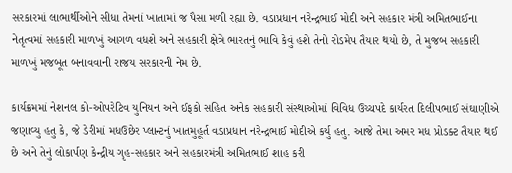સરકારમાં લાભાર્થીઓને સીધા તેમનાં ખાતામાં જ પૈસા મળી રહ્યા છે. વડાપ્રધાન નરેન્દ્રભાઈ મોદી અને સહકાર મંત્રી અમિતભાઈના નેતૃત્વમાં સહકારી માળખું આગળ વધશે અને સહકારી ક્ષેત્રે ભારતનું ભાવિ કેવું હશે તેનો રોડમેપ તૈયાર થયો છે, તે મુજબ સહકારી માળખું મજબૂત બનાવવાની રાજય સરકારની નેમ છે.

કાર્યક્રમમાં નેશનલ કો-ઓપરેટિવ યુનિયન અને ઈફકો સહિત અનેક સહકારી સંસ્થાઓમાં વિવિધ ઉચ્ચપદે કાર્યરત દિલીપભાઈ સંઘાણીએ જણાવ્યુ હતુ કે, જે ડેરીમાં મધઉછેર પ્લાન્ટનું ખાતમુહૂર્ત વડાપ્રધાન નરેન્દ્રભાઈ મોદીએ કર્યુ હતુ. આજે તેમા અમર મધ પ્રોડક્ટ તૈયાર થઈ છે અને તેનું લોકાર્પણ કેન્દ્રીય ગૃહ-સહકાર અને સહકારમંત્રી અમિતભાઈ શાહ કરી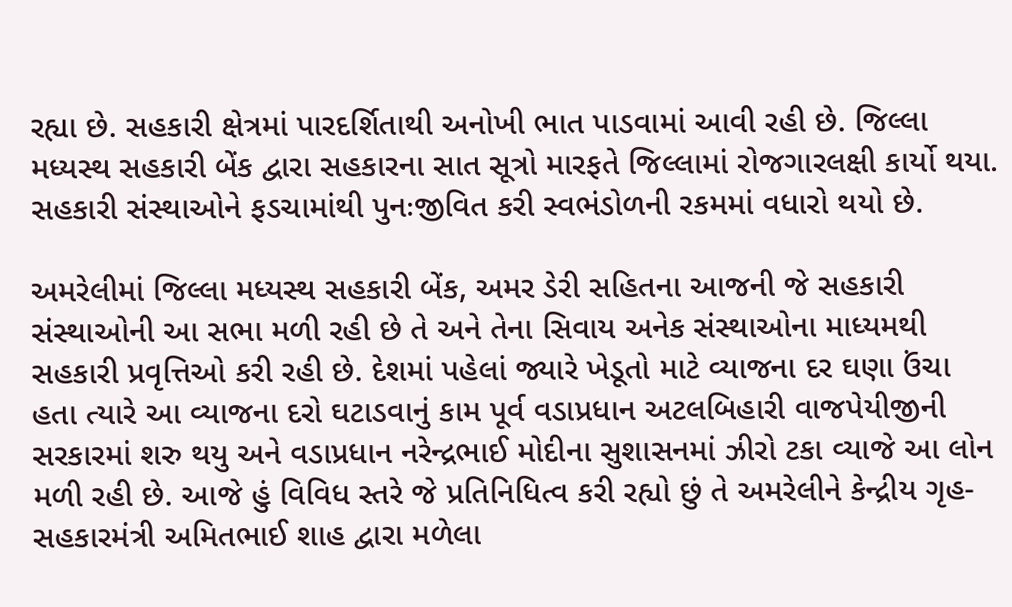રહ્યા છે. સહકારી ક્ષેત્રમાં પારદર્શિતાથી અનોખી ભાત પાડવામાં આવી રહી છે. જિલ્લા મધ્યસ્થ સહકારી બેંક દ્વારા સહકારના સાત સૂત્રો મારફતે જિલ્લામાં રોજગારલક્ષી કાર્યો થયા. સહકારી સંસ્થાઓને ફડચામાંથી પુનઃજીવિત કરી સ્વભંડોળની રકમમાં વધારો થયો છે.

અમરેલીમાં જિલ્લા મધ્યસ્થ સહકારી બેંક, અમર ડેરી સહિતના આજની જે સહકારી સંસ્થાઓની આ સભા મળી રહી છે તે અને તેના સિવાય અનેક સંસ્થાઓના માધ્યમથી સહકારી પ્રવૃત્તિઓ કરી રહી છે. દેશમાં પહેલાં જ્યારે ખેડૂતો માટે વ્યાજના દર ઘણા ઉંચા હતા ત્યારે આ વ્યાજના દરો ઘટાડવાનું કામ પૂર્વ વડાપ્રધાન અટલબિહારી વાજપેયીજીની સરકારમાં શરુ થયુ અને વડાપ્રધાન નરેન્દ્રભાઈ મોદીના સુશાસનમાં ઝીરો ટકા વ્યાજે આ લોન મળી રહી છે. આજે હું વિવિધ સ્તરે જે પ્રતિનિધિત્વ કરી રહ્યો છું તે અમરેલીને કેન્દ્રીય ગૃહ-સહકારમંત્રી અમિતભાઈ શાહ દ્વારા મળેલા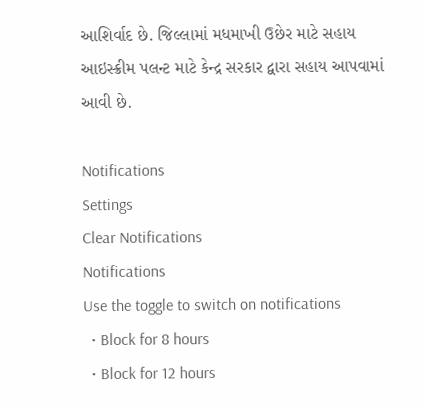આશિર્વાદ છે. જિલ્લામાં મધમાખી ઉછેર માટે સહાય આઇસ્ક્રીમ પલન્ટ માટે કેન્દ્ર સરકાર દ્વારા સહાય આપવામાં આવી છે.

Notifications
Settings
Clear Notifications
Notifications
Use the toggle to switch on notifications
  • Block for 8 hours
  • Block for 12 hours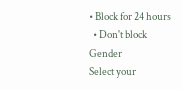• Block for 24 hours
  • Don't block
Gender
Select your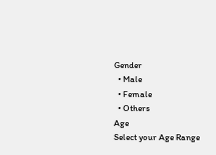Gender
  • Male
  • Female
  • Others
Age
Select your Age Range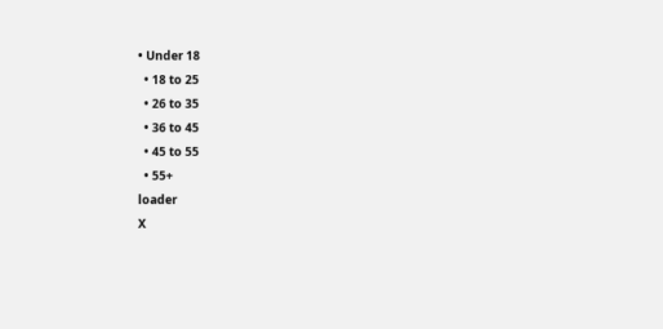• Under 18
  • 18 to 25
  • 26 to 35
  • 36 to 45
  • 45 to 55
  • 55+
loader
X